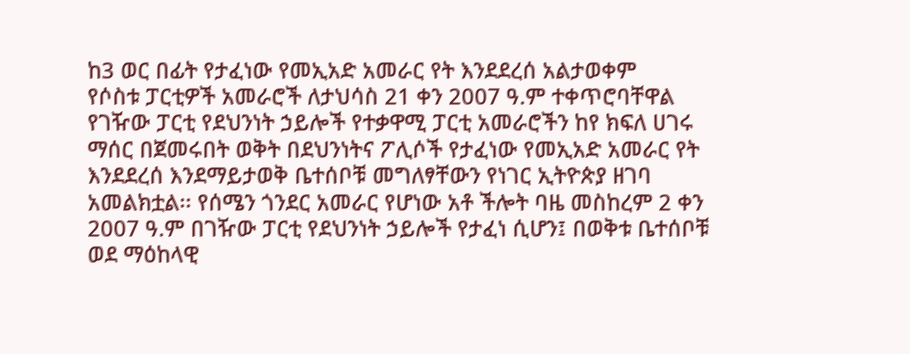ከ3 ወር በፊት የታፈነው የመኢአድ አመራር የት እንደደረሰ አልታወቀም
የሶስቱ ፓርቲዎች አመራሮች ለታህሳስ 21 ቀን 2007 ዓ.ም ተቀጥሮባቸዋል
የገዥው ፓርቲ የደህንነት ኃይሎች የተቃዋሚ ፓርቲ አመራሮችን ከየ ክፍለ ሀገሩ ማሰር በጀመሩበት ወቅት በደህንነትና ፖሊሶች የታፈነው የመኢአድ አመራር የት እንደደረሰ እንደማይታወቅ ቤተሰቦቹ መግለፃቸውን የነገር ኢትዮጵያ ዘገባ አመልክቷል፡፡ የሰሜን ጎንደር አመራር የሆነው አቶ ችሎት ባዜ መስከረም 2 ቀን 2007 ዓ.ም በገዥው ፓርቲ የደህንነት ኃይሎች የታፈነ ሲሆን፤ በወቅቱ ቤተሰቦቹ ወደ ማዕከላዊ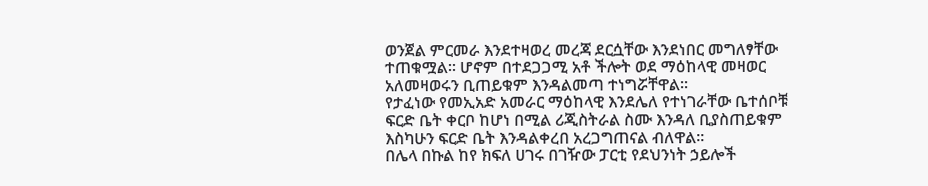ወንጀል ምርመራ እንደተዛወረ መረጃ ደርሷቸው እንደነበር መግለፃቸው ተጠቁሟል፡፡ ሆኖም በተደጋጋሚ አቶ ችሎት ወደ ማዕከላዊ መዛወር አለመዛወሩን ቢጠይቁም እንዳልመጣ ተነግሯቸዋል፡፡
የታፈነው የመኢአድ አመራር ማዕከላዊ እንደሌለ የተነገራቸው ቤተሰቦቹ ፍርድ ቤት ቀርቦ ከሆነ በሚል ሪጂስትራል ስሙ እንዳለ ቢያስጠይቁም እስካሁን ፍርድ ቤት እንዳልቀረበ አረጋግጠናል ብለዋል፡፡
በሌላ በኩል ከየ ክፍለ ሀገሩ በገዥው ፓርቲ የደህንነት ኃይሎች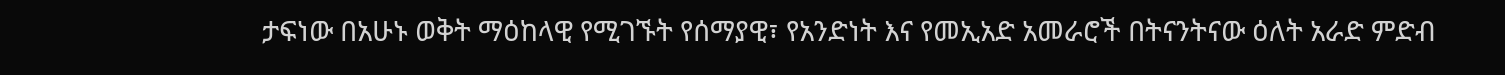ታፍነው በአሁኑ ወቅት ማዕከላዊ የሚገኙት የሰማያዊ፣ የአንድነት እና የመኢአድ አመራሮች በትናንትናው ዕለት አራድ ምድብ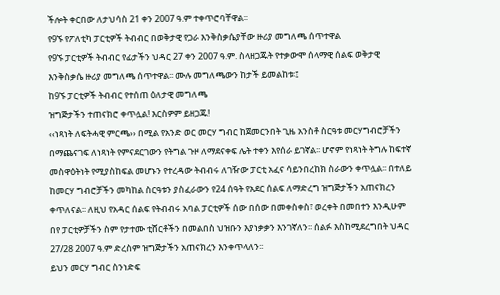ችሎት ቀርበው ለታህሳስ 21 ቀን 2007 ዓ.ም ተቀጥሮባቸዋል፡፡
የ9ኙ የፖለቲካ ፓርቲዎች ትብብር በወቅታዊ የጋራ እንቅስቃሴያቸው ዙሪያ መግለጫ ሰጥተዋል
የ9ኙ ፓርቲዎች ትብብር የፊታችን ህዳር 27 ቀን 2007 ዓ.ም. ስላዘጋጁት የተቃውሞ ሰላማዊ ሰልፍ ወቅታዊ እንቅስቃሴ ዙሪያ መግለጫ ሰጥተዋል፡፡ ሙሉ መግለጫውን ከታች ይመልከቱ፡፤
ከ9ኙ ፓርቲዎች ትብብር የተሰጠ ዕለታዊ መግለጫ
ዝግጅታችን ተጠናክሮ ቀጥሏል! እርስዎም ይዘጋጁ!
‹‹ነጻነት ለፍትሓዊ ምርጫ›› በሚል የአንድ ወር መርሃ ግብር ከጀመርንበት ጊዜ አንስቶ ስርዓቱ መርሃግብሮቻችን በማጨናገፍ ለነጻነት የምናደርገውን የትግል ጉዞ ለማደናቀፍ ሌት ተቀን እየሰራ ይገኛል፡፡ ሆኖም የነጻነት ትግሉ ከፍተኛ መስዋዕትነት የሚያስከፍል መሆኑን የተረዳው ትብብሩ ለገዥው ፓርቲ አፈና ሳይንበረከክ ስራውን ቀጥሏል፡፡ በተለይ ከመርሃ ግብሮቻችን መካከል ስርዓቱን ያስፈራውን የ24 ሰዓት የአደር ሰልፍ ለማድረግ ዝግጅታችን አጠናክረን ቀጥለናል፡፡ ለዚህ የአዳር ሰልፍ የትብብሩ አባል ፓርቲዎች ሰው በሰው በመቀስቀስ፣ ወረቀት በመበተን እንዲሁም በየ ፓርቲዎቻችን ስም የታተሙ ቲሸርቶችን በመልበስ ህዝቡን እያነቃቃን እንገኛለን፡፡ ሰልፉ እስከሚደረግበት ህዳር 27/28 2007 ዓ.ም ድረስም ዝግጅታችን አጠናክረን እንቀጥላለን፡፡
ይህን መርሃ ግብር ስንነድፍ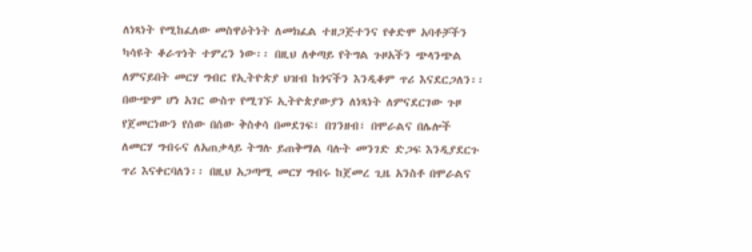ለነጻነት የሚከፈለው መስዋዕትነት ለመክፈል ተዘጋጅተንና የቀድሞ አባቶቻችን ካሳዩት ቆራጥነት ተምረን ነው፡፡ በዚህ ለቀጣይ የትግል ጉዞአችን ጭላንጭል ለምናይበት መርሃ ግብር የኢትዮጵያ ህዝብ ከጎናችን እንዲቆም ጥሪ እናደርጋለን፡፡ በውጭም ሆነ አገር ውስጥ የሚገኙ ኢትዮጵያውያን ለነጻነት ለምናደርገው ጉዞ የጀመርነውን የሰው በሰው ቅስቀሳ በመደገፍ፣ በገንዘብ፣ በሞራልና በሌሎች ለመርሃ ግብሩና ለአጠቃላይ ትግሉ ይጠቅማል ባሉት መንገድ ድጋፍ እንዲያደርጉ ጥሪ እናቀርባለን፡፡ በዚህ አጋጣሚ መርሃ ግብሩ ከጀመረ ጊዜ አንስቶ በሞራልና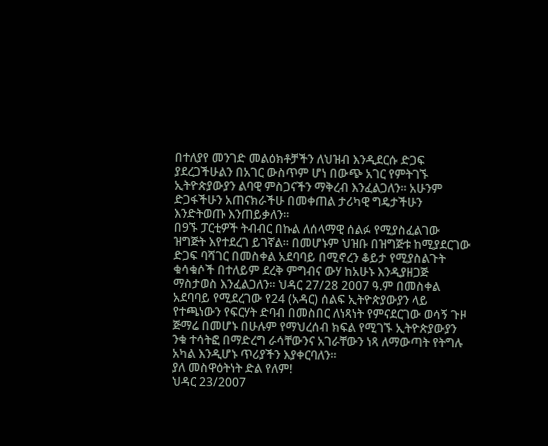በተለያየ መንገድ መልዕክቶቻችን ለህዝብ እንዲደርሱ ድጋፍ ያደረጋችሁልን በአገር ውስጥም ሆነ በውጭ አገር የምትገኙ ኢትዮጵያውያን ልባዊ ምስጋናችን ማቅረብ እንፈልጋለን፡፡ አሁንም ድጋፋችሁን አጠናክራችሁ በመቀጠል ታሪካዊ ግዴታችሁን እንድትወጡ እንጠይቃለን፡፡
በ9ኙ ፓርቲዎች ትብብር በኩል ለሰላማዊ ሰልፉ የሚያስፈልገው ዝግጅት እየተደረገ ይገኛል፡፡ በመሆኑም ህዝቡ በዝግጅቱ ከሚያደርገው ድጋፍ ባሻገር በመስቀል አደባባይ በሚኖረን ቆይታ የሚያስልጉት ቁሳቁሶች በተለይም ደረቅ ምግብና ውሃ ከአሁኑ እንዲያዘጋጅ ማስታወስ እንፈልጋለን፡፡ ህዳር 27/28 2007 ዓ.ም በመስቀል አደባባይ የሚደረገው የ24 (አዳር) ሰልፍ ኢትዮጵያውያን ላይ የተጫነውን የፍርሃት ድባብ በመስበር ለነጻነት የምናደርገው ወሳኝ ጉዞ ጅማሬ በመሆኑ በሁሉም የማህረሰብ ክፍል የሚገኙ ኢትዮጵያውያን ንቁ ተሳትፎ በማድረግ ራሳቸውንና አገራቸውን ነጻ ለማውጣት የትግሉ አካል እንዲሆኑ ጥሪያችን እያቀርባለን፡፡
ያለ መስዋዕትነት ድል የለም!
ህዳር 23/2007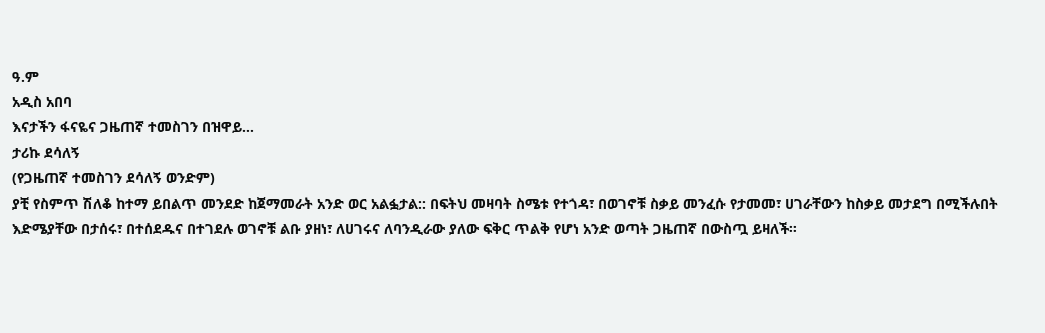ዓ.ም
አዲስ አበባ
እናታችን ፋናዬና ጋዜጠኛ ተመስገን በዝዋይ…
ታሪኩ ደሳለኝ
(የጋዜጠኛ ተመስገን ደሳለኝ ወንድም)
ያቺ የስምጥ ሽለቆ ከተማ ይበልጥ መንደድ ከጀማመራት አንድ ወር አልፏታል:: በፍትህ መዛባት ስሜቱ የተጎዳ፣ በወገኖቹ ስቃይ መንፈሱ የታመመ፣ ሀገራቸውን ከስቃይ መታደግ በሚችሉበት እድሜያቸው በታሰሩ፣ በተሰደዱና በተገደሉ ወገኖቹ ልቡ ያዘነ፣ ለሀገሩና ለባንዲራው ያለው ፍቅር ጥልቅ የሆነ አንድ ወጣት ጋዜጠኛ በውስጧ ይዛለች፡፡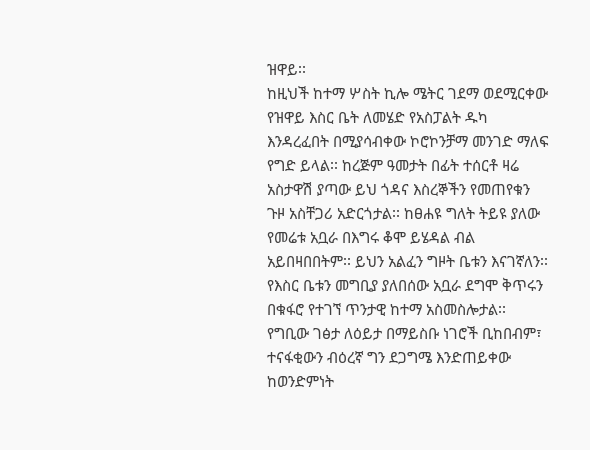ዝዋይ፡፡
ከዚህች ከተማ ሦስት ኪሎ ሜትር ገደማ ወደሚርቀው የዝዋይ እስር ቤት ለመሄድ የአስፓልት ዱካ እንዳረፈበት በሚያሳብቀው ኮሮኮንቻማ መንገድ ማለፍ የግድ ይላል፡፡ ከረጅም ዓመታት በፊት ተሰርቶ ዛሬ አስታዋሽ ያጣው ይህ ጎዳና እስረኞችን የመጠየቁን ጉዞ አስቸጋሪ አድርጎታል፡፡ ከፀሐዩ ግለት ትይዩ ያለው የመሬቱ አቧራ በእግሩ ቆሞ ይሄዳል ብል አይበዛበበትም፡፡ ይህን አልፈን ግዞት ቤቱን እናገኛለን፡፡ የእስር ቤቱን መግቢያ ያለበሰው አቧራ ደግሞ ቅጥሩን በቁፋሮ የተገኘ ጥንታዊ ከተማ አስመስሎታል፡፡ የግቢው ገፅታ ለዕይታ በማይስቡ ነገሮች ቢከበብም፣ ተናፋቂውን ብዕረኛ ግን ደጋግሜ እንድጠይቀው ከወንድምነት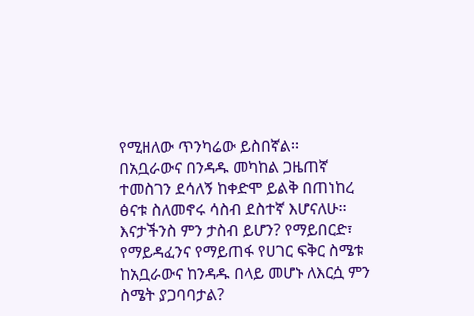የሚዘለው ጥንካሬው ይስበኛል፡፡
በአቧራውና በንዳዱ መካከል ጋዜጠኛ ተመስገን ደሳለኝ ከቀድሞ ይልቅ በጠነከረ ፅናቱ ስለመኖሩ ሳስብ ደስተኛ እሆናለሁ፡፡ እናታችንስ ምን ታስብ ይሆን? የማይበርድ፣ የማይዳፈንና የማይጠፋ የሀገር ፍቅር ስሜቱ ከአቧራውና ከንዳዱ በላይ መሆኑ ለእርሷ ምን ስሜት ያጋባባታል?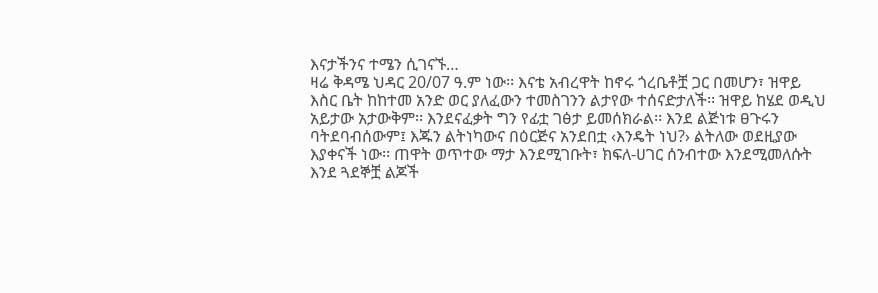እናታችንና ተሜን ሲገናኙ…
ዛሬ ቅዳሜ ህዳር 20/07 ዓ.ም ነው፡፡ እናቴ አብረዋት ከኖሩ ጎረቤቶቿ ጋር በመሆን፣ ዝዋይ እስር ቤት ከከተመ አንድ ወር ያለፈውን ተመስገንን ልታየው ተሰናድታለች፡፡ ዝዋይ ከሄደ ወዲህ አይታው አታውቅም፡፡ እንደናፈቃት ግን የፊቷ ገፅታ ይመሰክራል፡፡ እንደ ልጅነቱ ፀጉሩን ባትደባብሰውም፤ እጁን ልትነካውና በዕርጅና አንደበቷ ‹እንዴት ነህ?› ልትለው ወደዚያው እያቀናች ነው፡፡ ጠዋት ወጥተው ማታ እንደሚገቡት፣ ክፍለ-ሀገር ሰንብተው እንደሚመለሱት እንደ ጓደኞቿ ልጆች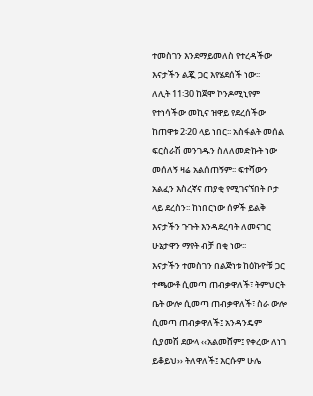ተመስገን እንደማይመለስ የተረዳችው እናታችን ልጇ ጋር እየሄደሰች ነው፡፡
ለሊት 11፡30 ከጀሞ ኮንዶሚኒየም የተነሳችው መኪና ዝዋይ የደረሰችው ከጠዋቱ 2፡20 ላይ ነበር፡፡ አስፋልት መሰል ፍርስራሽ መንገዱን ስለለመድኩት ነው መሰለኝ ዛሬ አልሰጠኝም፡፡ ፍተሻውን አልፈን እስረኛና ጠያቂ የሚገናኘበት ቦታ ላይ ደረስን፡፡ ከነበርነው ሰዎች ይልቅ እናታችን ጉጉት እንዳደረባት ለመናገር ሁኔታዋን ማየት ብቻ በቂ ነው፡፡
እናታችን ተመስገን በልጅነቱ ከዕኩዮቹ ጋር ተጫውቶ ሲመጣ ጠብቃዋለች፣ ትምህርት ቤት ውሎ ሲመጣ ጠብቃዋለች፣ ስራ ውሎ ሲመጣ ጠብቃዋለች፤ አንዳንዴም ሲያመሽ ደውላ ‹‹አልመሸም፤ የቀረው ለነገ ይቆይህ›› ትለዋለች፤ እርሱም ሁሌ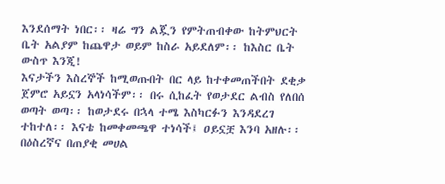እንደሰማት ነበር፡፡ ዛሬ ግን ልጇን የምትጠብቀው ከትምህርት ቤት አልያም ከጨዋታ ወይም ከስራ አይደለም፡፡ ከእስር ቤት ውስጥ እንጂ!
እናታችን እስረኞች ከሚወጡበት በር ላይ ከተቀመጠችበት ደቂቃ ጀምሮ አይኗን አላነሳችም፡፡ በሩ ሲከፈት የወታደር ልብስ የለበሰ ወጣት ወጣ፡፡ ከወታደሩ በኋላ ተሜ እስካርፉን እንዳደረገ ተከተለ፡፡ እናቴ ከመቀመጫዋ ተነሳች፤ ዐይኗቿ እንባ አዘሉ፡፡ በዕስረኛና በጠያቂ መሀል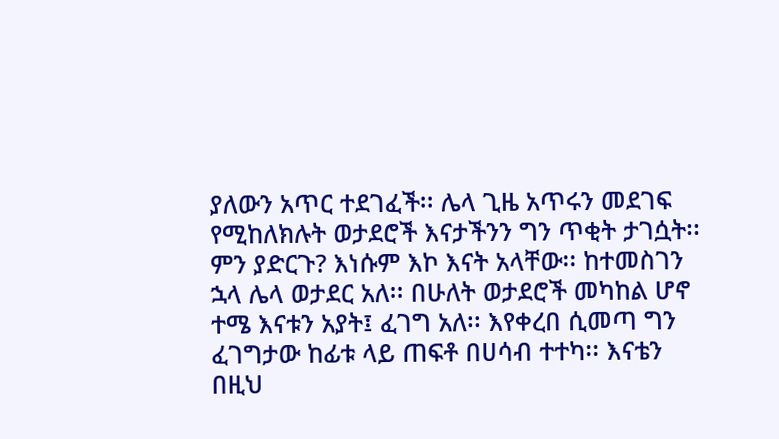ያለውን አጥር ተደገፈች፡፡ ሌላ ጊዜ አጥሩን መደገፍ የሚከለክሉት ወታደሮች እናታችንን ግን ጥቂት ታገሷት፡፡ ምን ያድርጉ? እነሱም እኮ እናት አላቸው፡፡ ከተመስገን ኋላ ሌላ ወታደር አለ፡፡ በሁለት ወታደሮች መካከል ሆኖ ተሜ እናቱን አያት፤ ፈገግ አለ፡፡ እየቀረበ ሲመጣ ግን ፈገግታው ከፊቱ ላይ ጠፍቶ በሀሳብ ተተካ፡፡ እናቴን በዚህ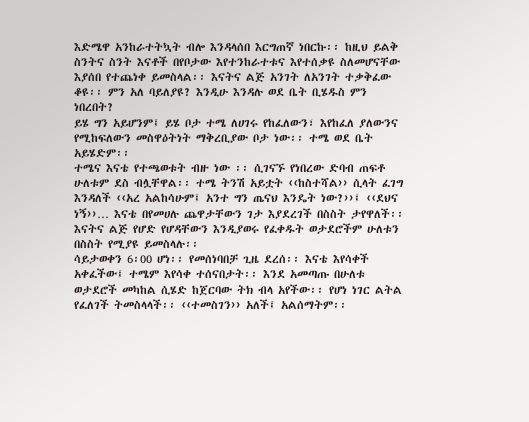እድሜዋ አንከራተትኳት ብሎ እንዳላሰበ እርግጠኛ ነበርኩ፡፡ ከዚህ ይልቅ ስንትና ስንት እናቶች በየቦታው እየተንከራተቱና እየተሰቃዩ ስለመሆናቸው እያሰበ የተጨነቀ ይመስላል፡፡ እናትና ልጅ አንገት ለአንገት ተቃቅፈው ቆዩ፡፡ ምን አለ ባይለያዩ? እንዲሁ እንዳሉ ወደ ቤት ቢሄዱስ ምን ነበረበት?
ይሄ ግን አይሆንም፤ ይሄ ቦታ ተሜ ለሀገሩ የከፈለውን፣ እየከፈለ ያለውንና የሚከፍለውን መስዋዕትነት ማቅረቢያው ቦታ ነው፡፡ ተሜ ወደ ቤት አይሄድም፡፡
ተሜና እናቴ የተጫወቱት ብዙ ነው ፡፡ ሲገናኙ የነበረው ድባብ ጠፍቶ ሁለቱም ደስ ብሏቸዋል፡፡ ተሜ ትንሽ አይቷት ‹‹ከስተሻል›› ሲላት ፈገግ እንዳለች ‹‹አረ አልከሳሁም፤ አንተ ግን ጤናህ እንዴት ነው?››፤ ‹‹ደህና ነኝ››… እናቴ በየመሀሉ ጨዋታቸውን ገታ እያደረገች በስስት ታየዋለች፡፡ እናትና ልጅ የሆድ የሆዳቸውን እንዲያወሩ የፈቀዱት ወታደሮችም ሁለቱን በስስት የሚያዩ ይመስላሉ፡፡
ሳይታወቀን 6፡00 ሆነ፡፡ የመሰነባበቻ ጊዜ ደረሰ፡፡ እናቴ እየሳቀች አቀፈችው፤ ተሜም እየሳቀ ተሰናበታት፡፡ እንደ አመጣጡ በሁለቱ ወታደሮች መካከል ሲሄድ ከጀርባው ትክ ብላ አየችው፡፡ የሆነ ነገር ልትል የፈለገች ትመስላላች፡፡ ‹‹ተመስገን›› አለች፤ አልሰማትም፡፡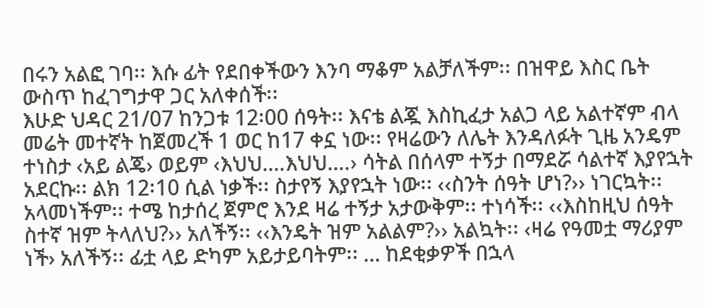በሩን አልፎ ገባ፡፡ እሱ ፊት የደበቀችውን እንባ ማቆም አልቻለችም፡፡ በዝዋይ እስር ቤት ውስጥ ከፈገግታዋ ጋር አለቀሰች፡፡
እሁድ ህዳር 21/07 ከንጋቱ 12፡00 ሰዓት፡፡ እናቴ ልጇ እስኪፈታ አልጋ ላይ አልተኛም ብላ መሬት መተኛት ከጀመረች 1 ወር ከ17 ቀኗ ነው፡፡ የዛሬውን ለሌት እንዳለፉት ጊዜ አንዴም ተነስታ ‹አይ ልጄ› ወይም ‹እህህ….እህህ….› ሳትል በሰላም ተኝታ በማደሯ ሳልተኛ እያየኋት አደርኩ፡፡ ልክ 12፡10 ሲል ነቃች፡፡ ስታየኝ እያየኋት ነው፡፡ ‹‹ስንት ሰዓት ሆነ?›› ነገርኳት፡፡ አላመነችም፡፡ ተሜ ከታሰረ ጀምሮ እንደ ዛሬ ተኝታ አታውቅም፡፡ ተነሳች፡፡ ‹‹እስከዚህ ሰዓት ስተኛ ዝም ትላለህ?›› አለችኝ፡፡ ‹‹እንዴት ዝም አልልም?›› አልኳት፡፡ ‹ዛሬ የዓመቷ ማሪያም ነች› አለችኝ፡፡ ፊቷ ላይ ድካም አይታይባትም፡፡ … ከደቂቃዎች በኋላ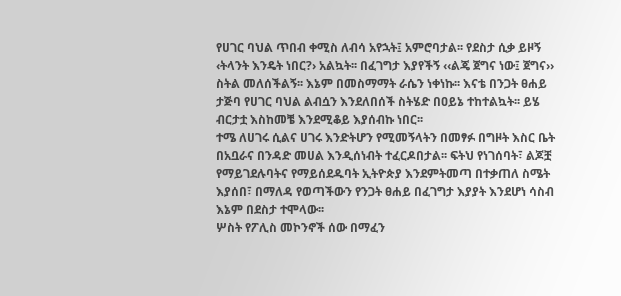የሀገር ባህል ጥበብ ቀሚስ ለብሳ አየኋት፤ አምሮባታል፡፡ የደስታ ሲቃ ይዞኝ ‹ትላንት እንዴት ነበር?› አልኳት፡፡ በፈገግታ እያየችኝ ‹‹ልጄ ጀግና ነው፤ ጀግና›› ስትል መለሰችልኝ፡፡ እኔም በመስማማት ራሴን ነቀነኩ፡፡ እናቴ በንጋት ፀሐይ ታጅባ የሀገር ባህል ልብሷን እንደለበሰች ስትሄድ በዐይኔ ተከተልኳት፡፡ ይሄ ብርታቷ እስከመቼ እንደሚቆይ እያሰብኩ ነበር፡፡
ተሜ ለሀገሩ ሲልና ሀገሩ እንድትሆን የሚመኝላትን በመፃፉ በግዞት እስር ቤት በአቧራና በንዳድ መሀል እንዲሰነብት ተፈርዶበታል፡፡ ፍትህ የነገሰባት፣ ልጆቿ የማይገደሉባትና የማይሰደዱባት ኢትዮጵያ እንደምትመጣ በተቃጠለ ስሜት እያሰበ፣ በማለዳ የወጣችውን የንጋት ፀሐይ በፈገግታ እያያት እንደሆነ ሳስብ እኔም በደስታ ተሞላው፡፡
ሦስት የፖሊስ መኮንኖች ሰው በማፈን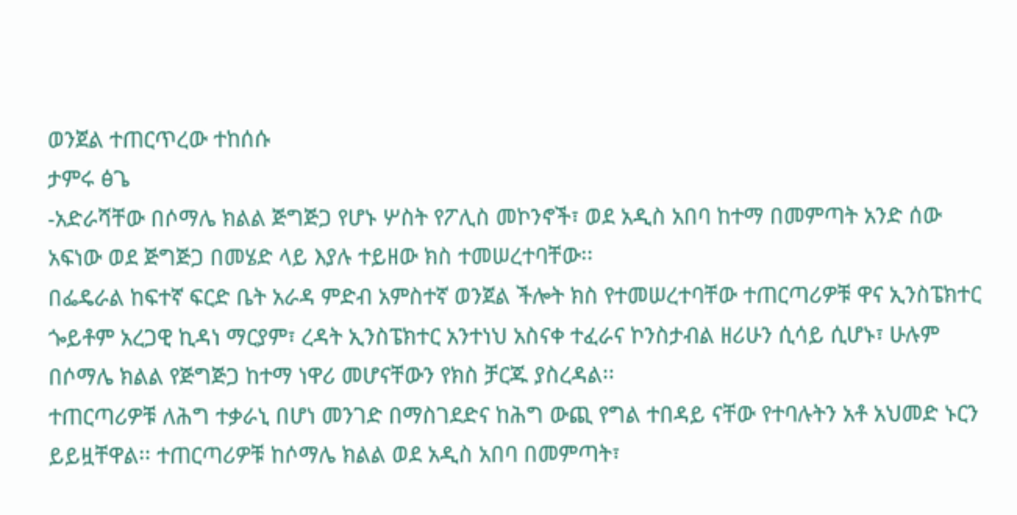ወንጀል ተጠርጥረው ተከሰሱ
ታምሩ ፅጌ
-አድራሻቸው በሶማሌ ክልል ጅግጅጋ የሆኑ ሦስት የፖሊስ መኮንኖች፣ ወደ አዲስ አበባ ከተማ በመምጣት አንድ ሰው አፍነው ወደ ጅግጅጋ በመሄድ ላይ እያሉ ተይዘው ክስ ተመሠረተባቸው፡፡
በፌዴራል ከፍተኛ ፍርድ ቤት አራዳ ምድብ አምስተኛ ወንጀል ችሎት ክስ የተመሠረተባቸው ተጠርጣሪዎቹ ዋና ኢንስፔክተር ጐይቶም አረጋዊ ኪዳነ ማርያም፣ ረዳት ኢንስፔክተር አንተነህ አስናቀ ተፈራና ኮንስታብል ዘሪሁን ሲሳይ ሲሆኑ፣ ሁሉም በሶማሌ ክልል የጅግጅጋ ከተማ ነዋሪ መሆናቸውን የክስ ቻርጁ ያስረዳል፡፡
ተጠርጣሪዎቹ ለሕግ ተቃራኒ በሆነ መንገድ በማስገደድና ከሕግ ውጪ የግል ተበዳይ ናቸው የተባሉትን አቶ አህመድ ኑርን ይይዟቸዋል፡፡ ተጠርጣሪዎቹ ከሶማሌ ክልል ወደ አዲስ አበባ በመምጣት፣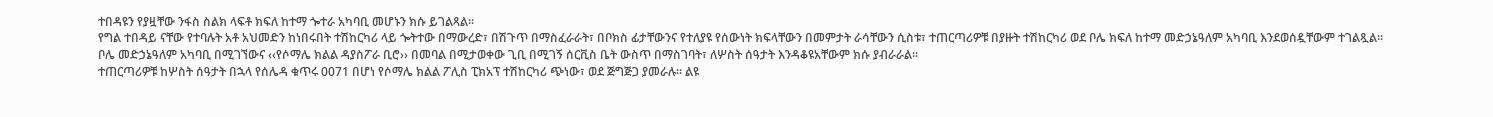ተበዳዩን የያዟቸው ንፋስ ስልክ ላፍቶ ክፍለ ከተማ ጐተራ አካባቢ መሆኑን ክሱ ይገልጻል፡፡
የግል ተበዳይ ናቸው የተባሉት አቶ አህመድን ከነበሩበት ተሽከርካሪ ላይ ጐትተው በማውረድ፣ በሽጉጥ በማስፈራራት፣ በቦክስ ፊታቸውንና የተለያዩ የሰውነት ክፍላቸውን በመምታት ራሳቸውን ሲስቱ፣ ተጠርጣሪዎቹ በያዙት ተሽከርካሪ ወደ ቦሌ ክፍለ ከተማ መድኃኔዓለም አካባቢ እንደወሰዷቸውም ተገልጿል፡፡
ቦሌ መድኃኔዓለም አካባቢ በሚገኘውና ‹‹የሶማሌ ክልል ዳያስፖራ ቢሮ›› በመባል በሚታወቀው ጊቢ በሚገኝ ሰርቪስ ቤት ውስጥ በማስገባት፣ ለሦስት ሰዓታት እንዳቆዩአቸውም ክሱ ያብራራል፡፡
ተጠርጣሪዎቹ ከሦስት ሰዓታት በኋላ የሰሌዳ ቁጥሩ 0071 በሆነ የሶማሌ ክልል ፖሊስ ፒክአፕ ተሽከርካሪ ጭነው፣ ወደ ጅግጅጋ ያመራሉ፡፡ ልዩ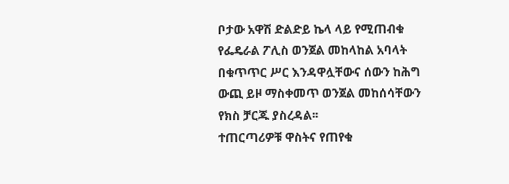ቦታው አዋሽ ድልድይ ኬላ ላይ የሚጠብቁ የፌዴራል ፖሊስ ወንጀል መከላከል አባላት በቁጥጥር ሥር እንዳዋሏቸውና ሰውን ከሕግ ውጪ ይዞ ማስቀመጥ ወንጀል መከሰሳቸውን የክስ ቻርጁ ያስረዳል፡፡
ተጠርጣሪዎቹ ዋስትና የጠየቁ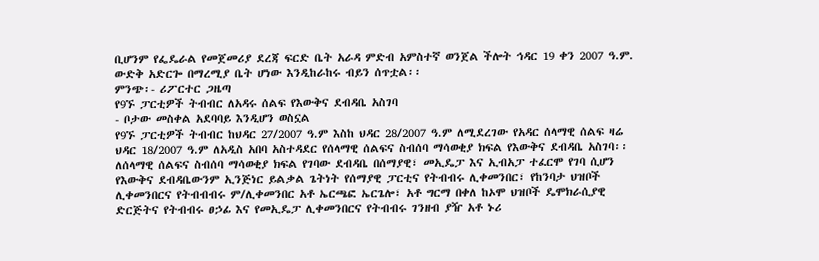ቢሆንም የፌዴራል የመጀመሪያ ደረጃ ፍርድ ቤት አራዳ ምድብ አምስተኛ ወንጀል ችሎት ኅዳር 19 ቀን 2007 ዓ.ም. ውድቅ አድርጐ በማረሚያ ቤት ሆነው እንዲከራከሩ ብይን ሰጥቷል፡፡
ምንጭ፡- ሪፖርተር ጋዜጣ
የ9ኙ ፓርቲዎች ትብብር ለአዳሩ ሰልፍ የእውቅና ደብዳቤ አስገባ
- ቦታው መስቀል አደባባይ እንዲሆን ወስኗል
የ9ኙ ፓርቲዎች ትብብር ከህዳር 27/2007 ዓ.ም እስከ ህዳር 28/2007 ዓ.ም ለሚደረገው የአዳር ሰላማዊ ሰልፍ ዛሬ ህዳር 18/2007 ዓ.ም ለአዲስ አበባ አስተዳደር የሰላማዊ ሰልፍና ስብሰባ ማሳወቂያ ክፍል የእውቅና ደብዳቤ አስገባ፡፡
ለሰላማዊ ሰልፍና ስብሰባ ማሳወቂያ ክፍል የገባው ደብዳቤ በሰማያዊ፣ መኢዴፓ እና ኢብአፓ ተፈርሞ የገባ ሲሆን የእውቅና ደብዳቤውንም ኢንጅነር ይልቃል ጌትነት የሰማያዊ ፓርቲና የትብብሩ ሊቀመንበር፣ የከንባታ ህዝቦች ሊቀመንበርና የትብብብሩ ም/ሊቀመንበር አቶ ኤርጫፎ ኤርጌሎ፣ አቶ ግርማ በቀለ ከኦሞ ህዝቦች ዴሞክራሲያዊ ድርጅትና የትብብሩ ፀኃፊ እና የመኢዴፓ ሊቀመንበርና የትብብሩ ገንዘብ ያዥ አቶ ኑሪ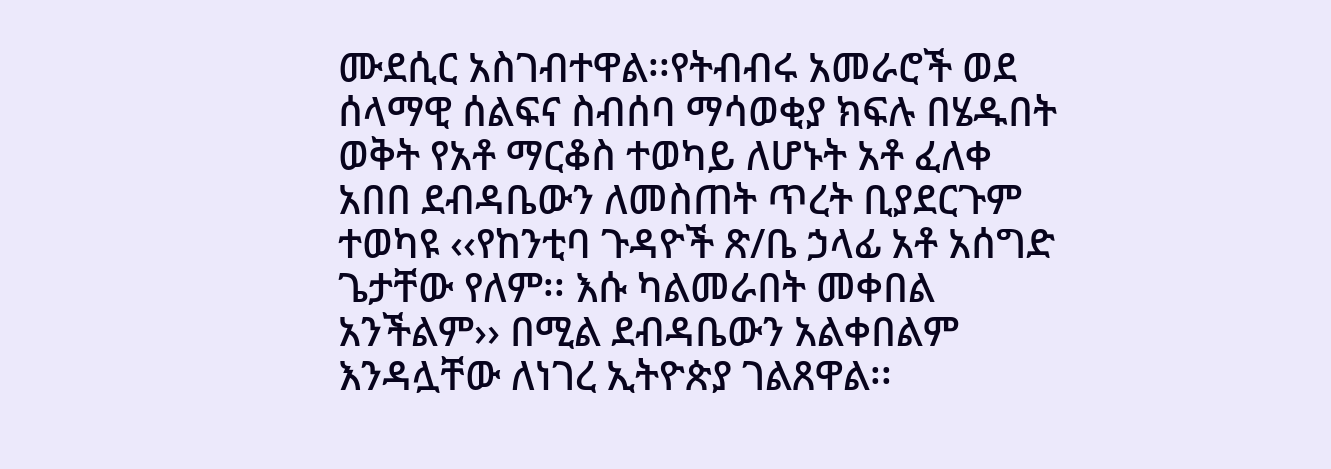ሙደሲር አስገብተዋል፡፡የትብብሩ አመራሮች ወደ ሰላማዊ ሰልፍና ስብሰባ ማሳወቂያ ክፍሉ በሄዱበት ወቅት የአቶ ማርቆስ ተወካይ ለሆኑት አቶ ፈለቀ አበበ ደብዳቤውን ለመስጠት ጥረት ቢያደርጉም ተወካዩ ‹‹የከንቲባ ጉዳዮች ጽ/ቤ ኃላፊ አቶ አሰግድ ጌታቸው የለም፡፡ እሱ ካልመራበት መቀበል አንችልም›› በሚል ደብዳቤውን አልቀበልም እንዳሏቸው ለነገረ ኢትዮጵያ ገልጸዋል፡፡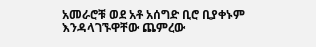አመራሮቹ ወደ አቶ አሰግድ ቢሮ ቢያቀኑም እንዳላገኙዋቸው ጨምረው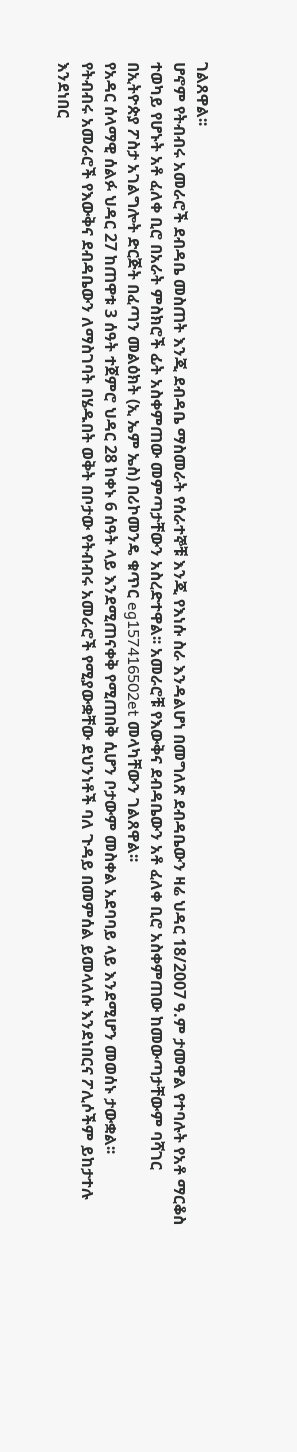ገልጸዋል፡፡
ሆኖም የትብብሩ አመራሮች ደብዳቤ መስጠት እንጂ ደብዳቤ ማስመራት የሰራተኞቹ እንጂ የእነሱ ስራ እንዳልሆነ በመግለጽ ደብዳቤውን ዛሬ ህዳር 18/2007 ዓ.ም ታመዋል የተባሉት የአቶ ማርቆስ ተወካይ የሆኑት አቶ ፈለቀ ቢሮ በአራት ምስክሮች ፊት አስቀምጠው መምጣታቸውን አስረድተዋል፡፡ አመራሮቹ የእውቅና ደብዳቤውን አቶ ፈለቀ ቢሮ አስቀምጠው ከመውጣታቸውም ባሻገር በኢትዮጵያ ፖስታ አገልግሎት ድርጅት በፈጣን መልዕክት (ኢ ኤም ኤስ) በሪኮመንዴ ቁጥር eg157416502et መላካቸውን ገልጸዋል፡፡
የአዳር ሰላማዊ ሰልፉ ህዳር 27 ከጠዋቱ 3 ሰዓት ተጀምሮ ህዳር 28 ከቀኑ 6 ሰዓት ላይ እንደሚጠናቀቅ የሚጠበቅ ሲሆን ቦታውም መስቀል አደባባይ ላይ እንደሚሆን መወሰኑ ታውቋል፡፡
የትብብሩ አመራሮች የእውቅና ደብዳቤውን ለማስገባት በሄዱበት ወቅት በቦታው የትብብሩ አመራሮች የሚያውቋቸው ደህንነቶች ባለ ጉዳይ በመምሰል ይመላለሱ እንደነበርና ፖሊሶችም ይከታተሉ እንደነበር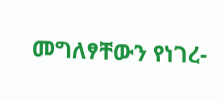መግለፃቸውን የነገረ-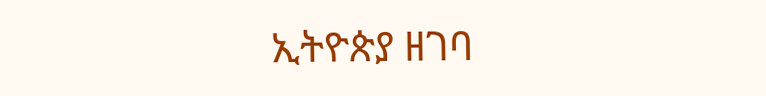ኢትዮጵያ ዘገባ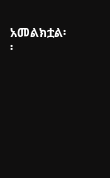አመልክቷል፡፡